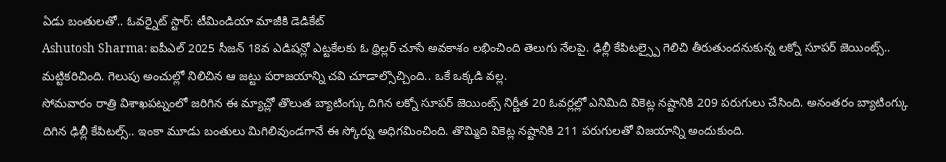ఏడు బంతులతో.. ఓవర్నైట్ స్టార్: టీమిండియా మాజీకి డెడికేట్
Ashutosh Sharma: ఐపీఎల్ 2025 సీజన్ 18వ ఎడిషన్లో ఎట్టకేలకు ఓ థ్రిల్లర్ చూసే అవకాశం లభించింది తెలుగు నేలపై. ఢిల్లీ కేపిటల్స్పై గెలిచి తీరుతుందనుకున్న లక్నో సూపర్ జెయింట్స్.. మట్టికరిచింది. గెలుపు అంచుల్లో నిలిచిన ఆ జట్టు పరాజయాన్ని చవి చూడాల్సొచ్చింది.. ఒకే ఒక్కడి వల్ల.
సోమవారం రాత్రి విశాఖపట్నంలో జరిగిన ఈ మ్యాచ్లో తొలుత బ్యాటింగ్కు దిగిన లక్నో సూపర్ జెయింట్స్ నిర్ణీత 20 ఓవర్లల్లో ఎనిమిది వికెట్ల నష్టానికి 209 పరుగులు చేసింది. అనంతరం బ్యాటింగ్కు దిగిన ఢిల్లీ కేపిటల్స్.. ఇంకా మూడు బంతులు మిగిలివుండగానే ఈ స్కోర్ను అధిగమించింది. తొమ్మిది వికెట్ల నష్టానికి 211 పరుగులతో విజయాన్ని అందుకుంది.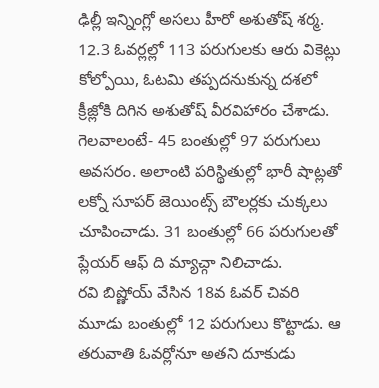ఢిల్లీ ఇన్నింగ్లో అసలు హీరో అశుతోష్ శర్మ. 12.3 ఓవర్లల్లో 113 పరుగులకు ఆరు వికెట్లు కోల్పోయి, ఓటమి తప్పదనుకున్న దశలో క్రీజ్లోకి దిగిన అశుతోష్ వీరవిహారం చేశాడు. గెలవాలంటే- 45 బంతుల్లో 97 పరుగులు అవసరం. అలాంటి పరిస్థితుల్లో భారీ షాట్లతో లక్నో సూపర్ జెయింట్స్ బౌలర్లకు చుక్కలు చూపించాడు. 31 బంతుల్లో 66 పరుగులతో ప్లేయర్ ఆఫ్ ది మ్యాచ్గా నిలిచాడు.
రవి బిష్ణోయ్ వేసిన 18వ ఓవర్ చివరి మూడు బంతుల్లో 12 పరుగులు కొట్టాడు. ఆ తరువాతి ఓవర్లోనూ అతని దూకుడు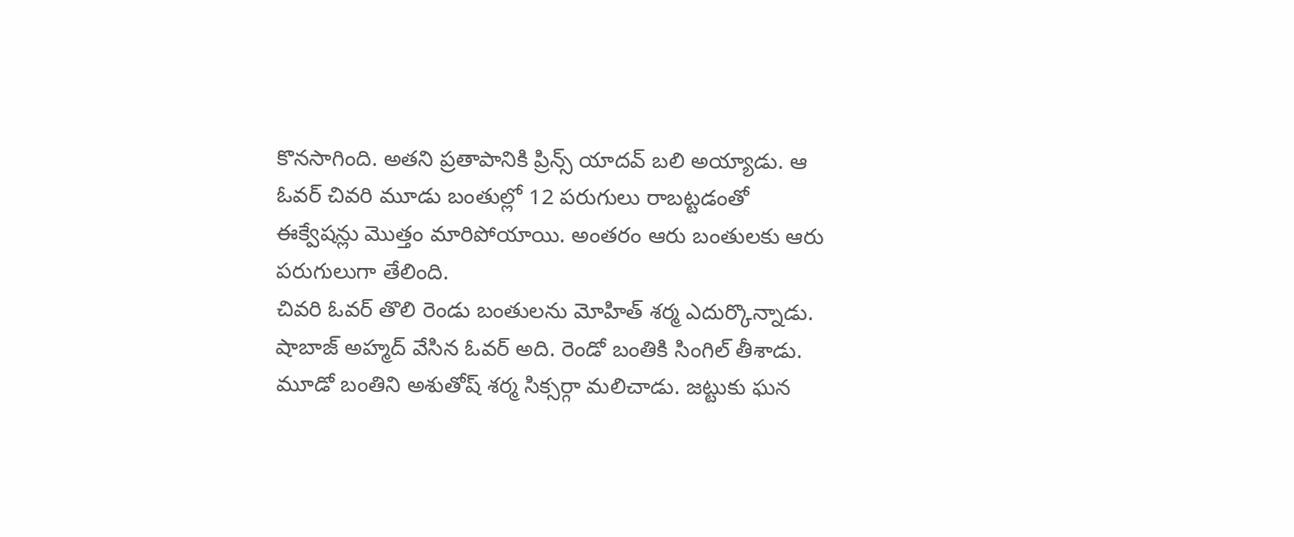కొనసాగింది. అతని ప్రతాపానికి ప్రిన్స్ యాదవ్ బలి అయ్యాడు. ఆ ఓవర్ చివరి మూడు బంతుల్లో 12 పరుగులు రాబట్టడంతో ఈక్వేషన్లు మొత్తం మారిపోయాయి. అంతరం ఆరు బంతులకు ఆరు పరుగులుగా తేలింది.
చివరి ఓవర్ తొలి రెండు బంతులను మోహిత్ శర్మ ఎదుర్కొన్నాడు. షాబాజ్ అహ్మద్ వేసిన ఓవర్ అది. రెండో బంతికి సింగిల్ తీశాడు. మూడో బంతిని అశుతోష్ శర్మ సిక్సర్గా మలిచాడు. జట్టుకు ఘన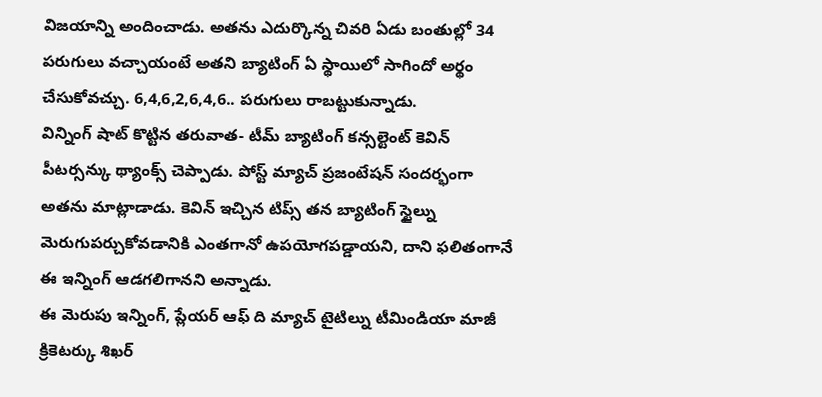విజయాన్ని అందించాడు. అతను ఎదుర్కొన్న చివరి ఏడు బంతుల్లో 34 పరుగులు వచ్చాయంటే అతని బ్యాటింగ్ ఏ స్థాయిలో సాగిందో అర్థం చేసుకోవచ్చు. 6,4,6,2,6,4,6.. పరుగులు రాబట్టుకున్నాడు.
విన్నింగ్ షాట్ కొట్టిన తరువాత- టీమ్ బ్యాటింగ్ కన్సల్టెంట్ కెవిన్ పీటర్సన్కు థ్యాంక్స్ చెప్పాడు. పోస్ట్ మ్యాచ్ ప్రజంటేషన్ సందర్భంగా అతను మాట్లాడాడు. కెవిన్ ఇచ్చిన టిప్స్ తన బ్యాటింగ్ స్టైల్ను మెరుగుపర్చుకోవడానికి ఎంతగానో ఉపయోగపడ్డాయని, దాని ఫలితంగానే ఈ ఇన్నింగ్ ఆడగలిగానని అన్నాడు.
ఈ మెరుపు ఇన్నింగ్, ప్లేయర్ ఆఫ్ ది మ్యాచ్ టైటిల్ను టీమిండియా మాజీ క్రికెటర్కు శిఖర్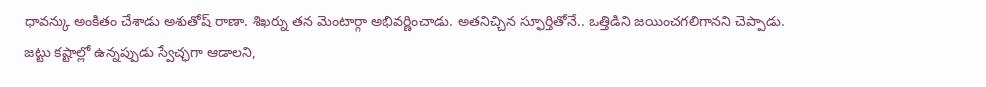ధావన్కు అంకితం చేశాడు అశుతోష్ రాణా. శిఖర్ను తన మెంటార్గా అభివర్ణించాడు. అతనిచ్చిన స్ఫూర్తితోనే.. ఒత్తిడిని జయించగలిగానని చెప్పాడు. జట్టు కష్టాల్లో ఉన్నప్పుడు స్వేచ్ఛగా ఆడాలని,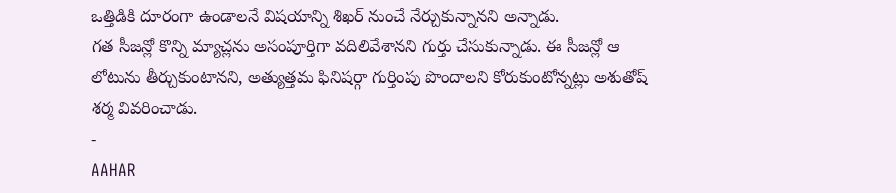ఒత్తిడికి దూరంగా ఉండాలనే విషయాన్ని శిఖర్ నుంచే నేర్చుకున్నానని అన్నాడు.
గత సీజన్లో కొన్ని మ్యాచ్లను అసంపూర్తిగా వదిలివేశానని గుర్తు చేసుకున్నాడు. ఈ సీజన్లో ఆ లోటును తీర్చుకుంటానని, అత్యుత్తమ ఫినిషర్గా గుర్తింపు పొందాలని కోరుకుంటోన్నట్లు అశుతోష్ శర్మ వివరించాడు.
-
AAHAR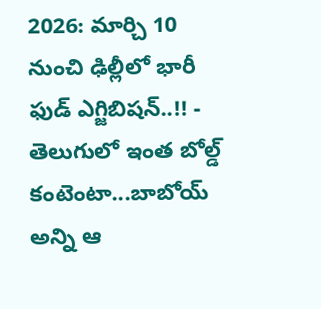2026: మార్చి 10 నుంచి ఢిల్లీలో భారీ ఫుడ్ ఎగ్జిబిషన్..!! -
తెలుగులో ఇంత బోల్డ్ కంటెంటా...బాబోయ్ అన్ని ఆ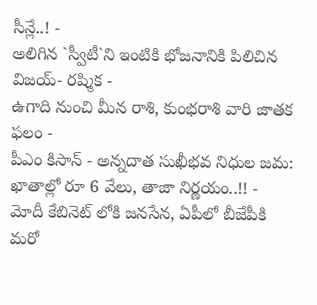సీన్లే..! -
అలిగిన `స్వీటీ`ని ఇంటికి భోజనానికి పిలిచిన విజయ్- రష్మిక -
ఉగాది నుంచి మీన రాశి, కుంభరాశి వారి జాతక ఫలం -
పీఎం కిసాన్ - అన్నదాత సుఖీభవ నిధుల జమ: ఖాతాల్లో రూ 6 వేలు, తాజా నిర్ణయం..!! -
మోదీ కేబినెట్ లోకి జనసేన, ఏపీలో బీజేపీకి మరో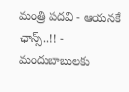మంత్రి పదవి - ఆయనకే ఛాన్స్..!! -
మందుబాబులకు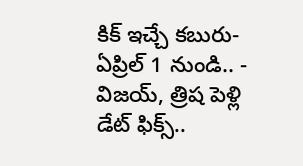కిక్ ఇచ్చే కబురు- ఏప్రిల్ 1 నుండి.. -
విజయ్, త్రిష పెళ్లి డేట్ ఫిక్స్..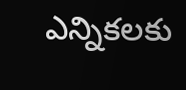ఎన్నికలకు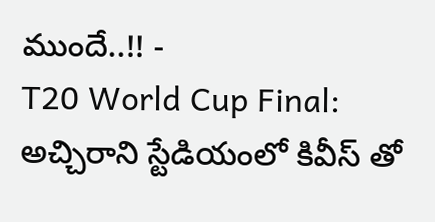ముందే..!! -
T20 World Cup Final: అచ్చిరాని స్టేడియంలో కివీస్ తో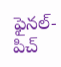ఫైనల్-పిచ్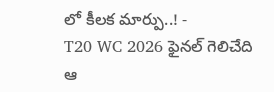లో కీలక మార్పు..! -
T20 WC 2026 ఫైనల్ గెలిచేది ఆ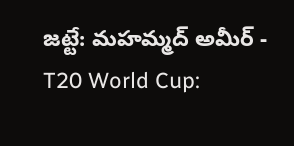జట్టే: మహమ్మద్ అమీర్ -
T20 World Cup: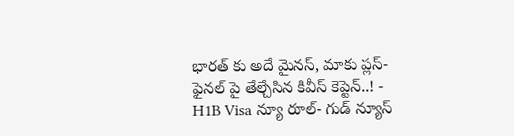భారత్ కు అదే మైనస్, మాకు ప్లస్-ఫైనల్ పై తేల్చేసిన కివీస్ కెప్టెన్..! -
H1B Visa న్యూ రూల్- గుడ్ న్యూస్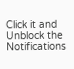Click it and Unblock the Notifications